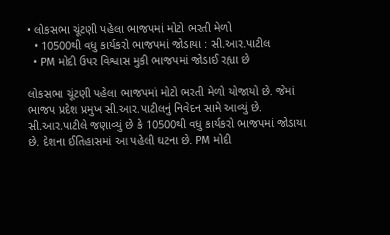• લોકસભા ચૂંટણી પહેલા ભાજપમાં મોટો ભરતી મેળો
  • 10500થી વધુ કાર્યકરો ભાજપમાં જોડાયા : સી.આર.પાટીલ
  • PM મોદી ઉપર વિશ્વાસ મુકી ભાજપમાં જોડાઈ રહ્યા છે

લોકસભા ચૂંટણી પહેલા ભાજપમાં મોટો ભરતી મેળો યોજાયો છે. જેમાં ભાજપ પ્રદેશ પ્રમુખ સી.આર.પાટીલનું નિવેદન સામે આવ્યું છે. સી.આર.પાટીલે જણાવ્યું છે કે 10500થી વધુ કાર્યકરો ભાજપમાં જોડાયા છે. દેશના ઈતિહાસમાં આ પહેલી ઘટના છે. PM મોદી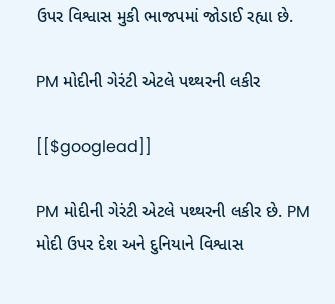ઉપર વિશ્વાસ મુકી ભાજપમાં જોડાઈ રહ્યા છે.

PM મોદીની ગેરંટી એટલે પથ્થરની લકીર

[[$googlead]]

PM મોદીની ગેરંટી એટલે પથ્થરની લકીર છે. PM મોદી ઉપર દેશ અને દુનિયાને વિશ્વાસ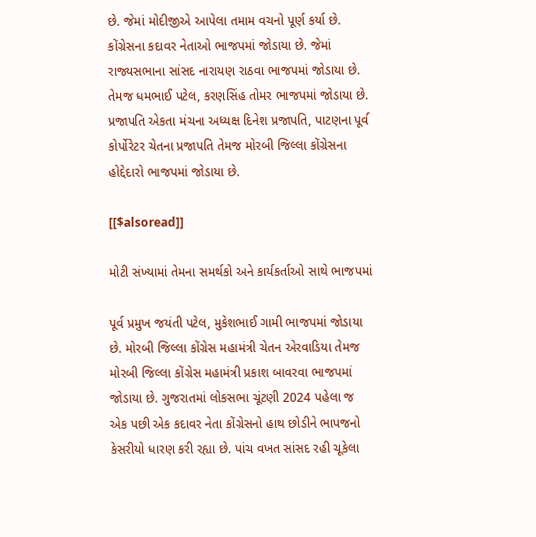છે. જેમાં મોદીજીએ આપેલા તમામ વચનો પૂર્ણ કર્યા છે. કોંગ્રેસના કદાવર નેતાઓ ભાજપમાં જોડાયા છે. જેમાં રાજ્યસભાના સાંસદ નારાયણ રાઠવા ભાજપમાં જોડાયા છે. તેમજ ધમભાઈ પટેલ, કરણસિંહ તોમર ભાજપમાં જોડાયા છે. પ્રજાપતિ એકતા મંચના અધ્યક્ષ દિનેશ પ્રજાપતિ, પાટણના પૂર્વ કોર્પોરેટર ચેતના પ્રજાપતિ તેમજ મોરબી જિલ્લા કોંગ્રેસના હોદ્દેદારો ભાજપમાં જોડાયા છે.

[[$alsoread]]

મોટી સંખ્યામાં તેમના સમર્થકો અને કાર્યકર્તાઓ સાથે ભાજપમાં

પૂર્વ પ્રમુખ જયંતી પટેલ, મુકેશભાઈ ગામી ભાજપમાં જોડાયા છે. મોરબી જિલ્લા કોંગ્રેસ મહામંત્રી ચેતન એરવાડિયા તેમજ મોરબી જિલ્લા કોંગ્રેસ મહામંત્રી પ્રકાશ બાવરવા ભાજપમાં જોડાયા છે. ગુજરાતમાં લોકસભા ચૂંટણી 2024 પહેલા જ એક પછી એક કદાવર નેતા કોંગ્રેસનો હાથ છોડીને ભાપજનો કેસરીયો ધારણ કરી રહ્યા છે. પાંચ વખત સાંસદ રહી ચૂકેલા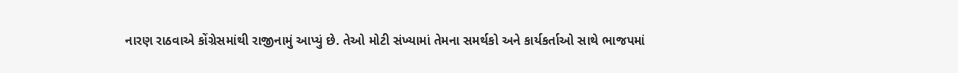નારણ રાઠવાએ કોંગ્રેસમાંથી રાજીનામું આપ્યું છે. તેઓ મોટી સંખ્યામાં તેમના સમર્થકો અને કાર્યકર્તાઓ સાથે ભાજપમાં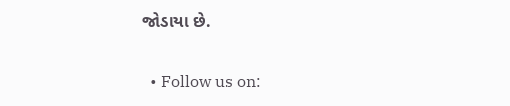જોડાયા છે.

  • Follow us on: